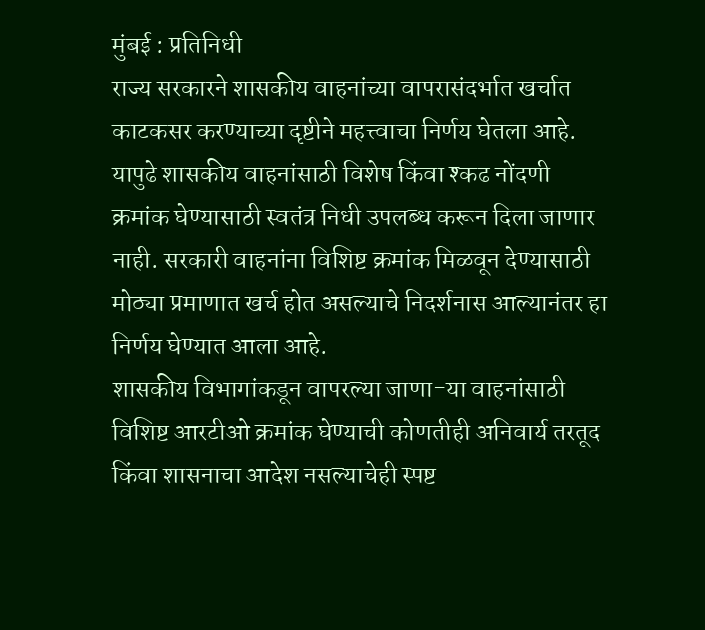मुंबई : प्रतिनिधी
राज्य सरकारने शासकीय वाहनांच्या वापरासंदर्भात खर्चात काटकसर करण्याच्या दृष्टीने महत्त्वाचा निर्णय घेतला आहे. यापुढे शासकीय वाहनांसाठी विशेष किंवा श्कढ नोंदणी क्रमांक घेण्यासाठी स्वतंत्र निधी उपलब्ध करून दिला जाणार नाही. सरकारी वाहनांना विशिष्ट क्रमांक मिळवून देण्यासाठी मोठ्या प्रमाणात खर्च होत असल्याचे निदर्शनास आल्यानंतर हा निर्णय घेण्यात आला आहे.
शासकीय विभागांकडून वापरल्या जाणा-या वाहनांसाठी विशिष्ट आरटीओ क्रमांक घेण्याची कोणतीही अनिवार्य तरतूद किंवा शासनाचा आदेश नसल्याचेही स्पष्ट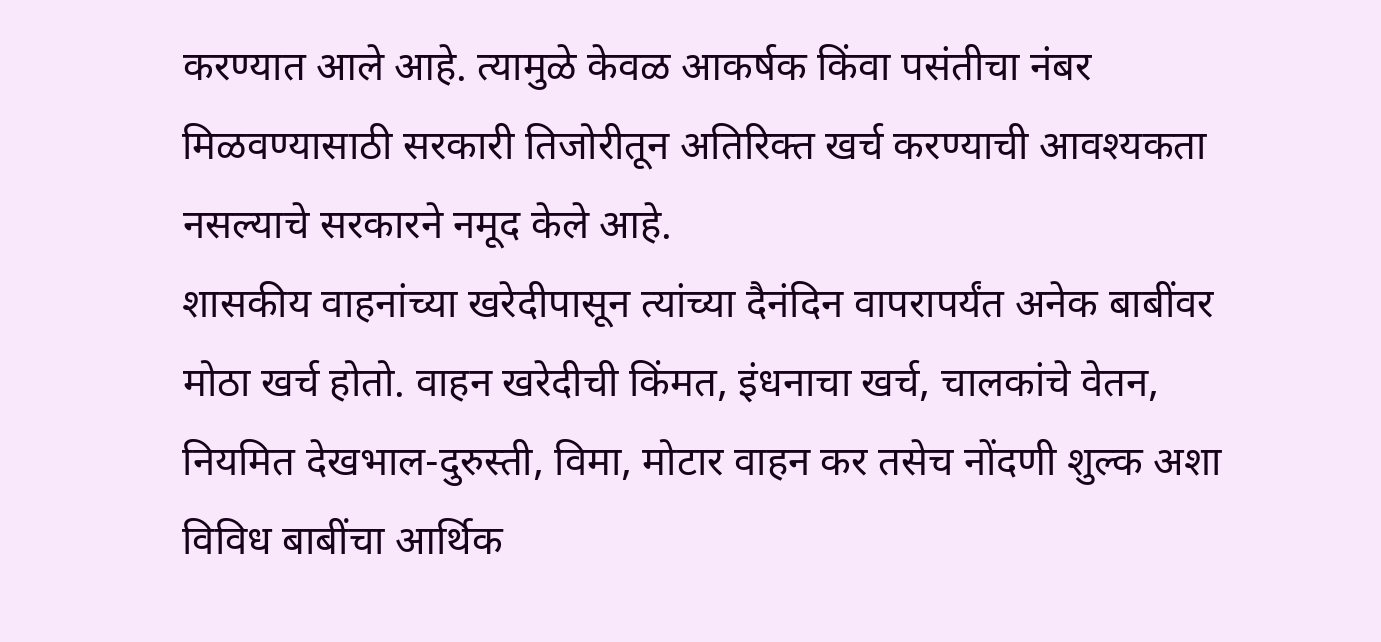करण्यात आले आहे. त्यामुळे केवळ आकर्षक किंवा पसंतीचा नंबर मिळवण्यासाठी सरकारी तिजोरीतून अतिरिक्त खर्च करण्याची आवश्यकता नसल्याचे सरकारने नमूद केले आहे.
शासकीय वाहनांच्या खरेदीपासून त्यांच्या दैनंदिन वापरापर्यंत अनेक बाबींवर मोठा खर्च होतो. वाहन खरेदीची किंमत, इंधनाचा खर्च, चालकांचे वेतन, नियमित देखभाल-दुरुस्ती, विमा, मोटार वाहन कर तसेच नोंदणी शुल्क अशा विविध बाबींचा आर्थिक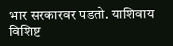भार सरकारवर पडतो. याशिवाय विशिष्ट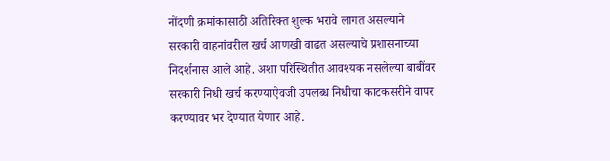नोंदणी क्रमांकासाठी अतिरिक्त शुल्क भरावे लागत असल्याने सरकारी वाहनांवरील खर्च आणखी वाढत असल्याचे प्रशासनाच्या निदर्शनास आले आहे. अशा परिस्थितीत आवश्यक नसलेल्या बाबींवर सरकारी निधी खर्च करण्याऐवजी उपलब्ध निधीचा काटकसरीने वापर करण्यावर भर देण्यात येणार आहे.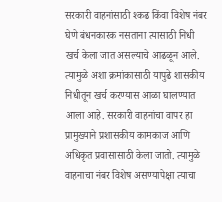सरकारी वाहनांसाठी श्कढ किंवा विशेष नंबर घेणे बंधनकारक नसताना त्यासाठी निधी खर्च केला जात असल्याचे आढळून आले. त्यामुळे अशा क्रमांकासाठी यापुढे शासकीय निधीतून खर्च करण्यास आळा घालण्यात आला आहे. सरकारी वाहनांचा वापर हा प्रामुख्याने प्रशासकीय कामकाज आणि अधिकृत प्रवासासाठी केला जातो. त्यामुळे वाहनाचा नंबर विशेष असण्यापेक्षा त्याचा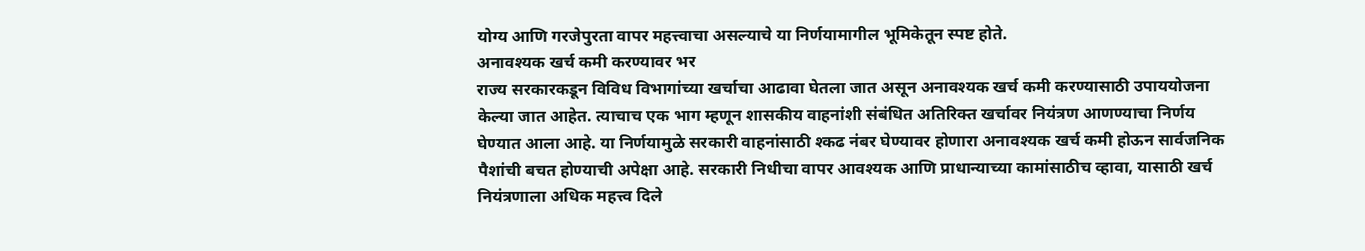योग्य आणि गरजेपुरता वापर महत्त्वाचा असल्याचे या निर्णयामागील भूमिकेतून स्पष्ट होते.
अनावश्यक खर्च कमी करण्यावर भर
राज्य सरकारकडून विविध विभागांच्या खर्चाचा आढावा घेतला जात असून अनावश्यक खर्च कमी करण्यासाठी उपाययोजना केल्या जात आहेत. त्याचाच एक भाग म्हणून शासकीय वाहनांशी संबंधित अतिरिक्त खर्चावर नियंत्रण आणण्याचा निर्णय घेण्यात आला आहे. या निर्णयामुळे सरकारी वाहनांसाठी श्कढ नंबर घेण्यावर होणारा अनावश्यक खर्च कमी होऊन सार्वजनिक पैशांची बचत होण्याची अपेक्षा आहे. सरकारी निधीचा वापर आवश्यक आणि प्राधान्याच्या कामांसाठीच व्हावा, यासाठी खर्च नियंत्रणाला अधिक महत्त्व दिले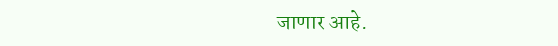जाणार आहे.